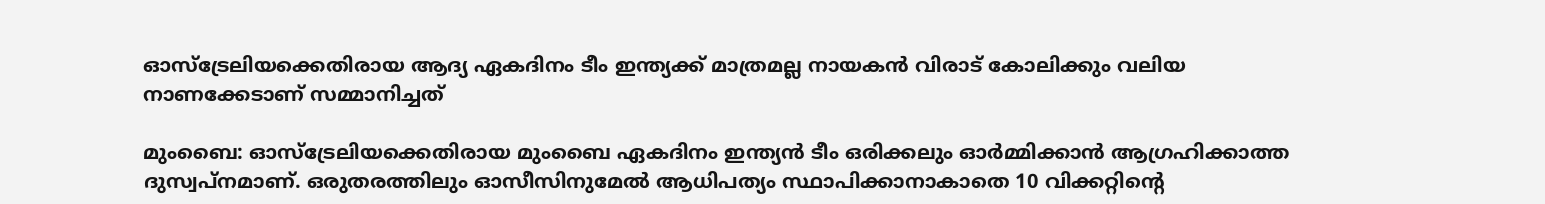ഓസ്‌ട്രേലിയക്കെതിരായ ആദ്യ ഏകദിനം ടീം ഇന്ത്യക്ക് മാത്രമല്ല നായകന്‍ വിരാട് കോലിക്കും വലിയ നാണക്കേടാണ് സമ്മാനിച്ചത്

മുംബൈ: ഓസ്‌ട്രേലിയക്കെതിരായ മുംബൈ ഏകദിനം ഇന്ത്യന്‍ ടീം ഒരിക്കലും ഓര്‍മ്മിക്കാന്‍ ആഗ്രഹിക്കാത്ത ദുസ്വപ്‌നമാണ്. ഒരുതരത്തിലും ഓസീസിനുമേല്‍ ആധിപത്യം സ്ഥാപിക്കാനാകാതെ 10 വിക്കറ്റിന്‍റെ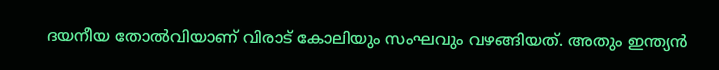ദയനീയ തോല്‍വിയാണ് വിരാട് കോലിയും സംഘവും വഴങ്ങിയത്. അതും ഇന്ത്യന്‍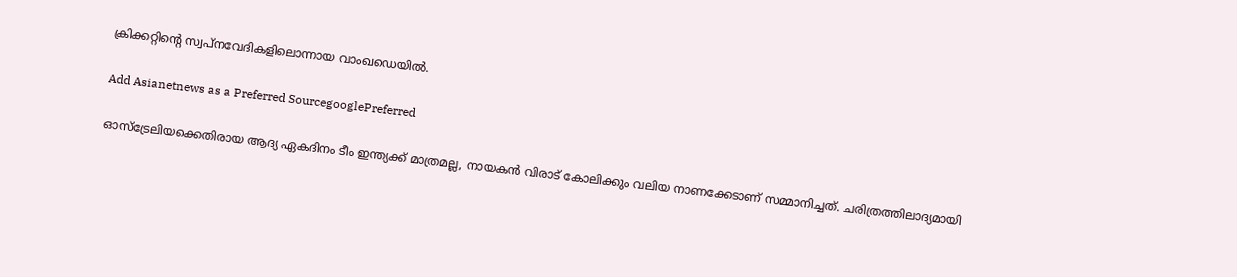ക്രിക്കറ്റിന്‍റെ സ്വപ്‌നവേദികളിലൊന്നായ വാംഖഡെയില്‍.

Add Asianetnews as a Preferred SourcegooglePreferred

ഓസ്‌ട്രേലിയക്കെതിരായ ആദ്യ ഏകദിനം ടീം ഇന്ത്യക്ക് മാത്രമല്ല, നായകന്‍ വിരാട് കോലിക്കും വലിയ നാണക്കേടാണ് സമ്മാനിച്ചത്. ചരിത്രത്തിലാദ്യമായി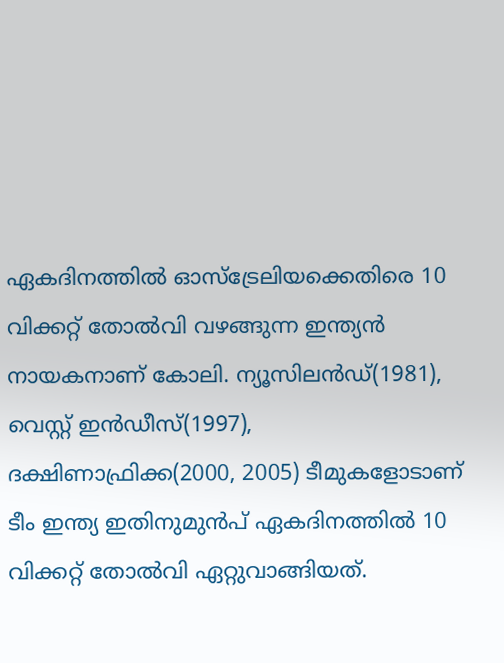ഏകദിനത്തില്‍ ഓസ്‌ട്രേലിയക്കെതിരെ 10 വിക്കറ്റ് തോല്‍വി വഴങ്ങുന്ന ഇന്ത്യന്‍ നായകനാണ് കോലി. ന്യൂസിലന്‍ഡ്(1981), വെസ്റ്റ് ഇന്‍ഡീസ്(1997), ദക്ഷിണാഫ്രിക്ക(2000, 2005) ടീമുകളോടാണ് ടീം ഇന്ത്യ ഇതിനുമുന്‍പ് ഏകദിനത്തില്‍ 10 വിക്കറ്റ് തോല്‍വി ഏറ്റുവാങ്ങിയത്.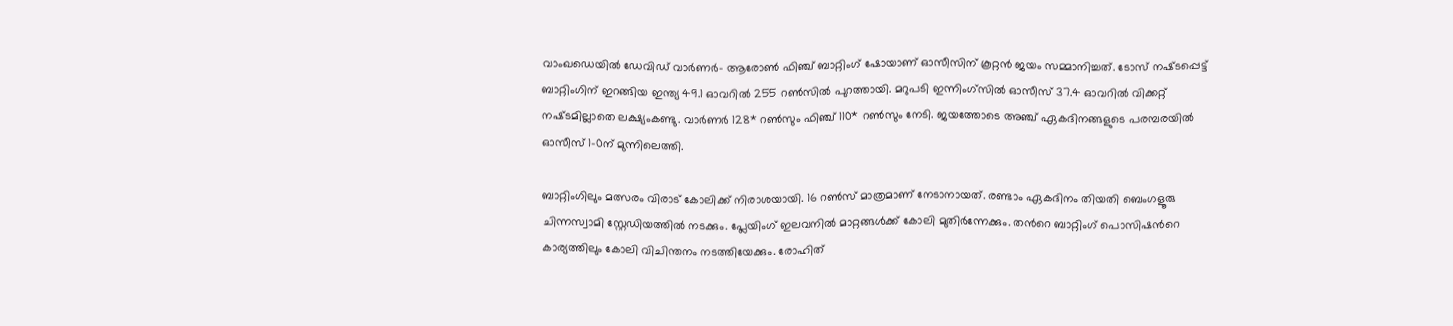വാംഖഡെയില്‍ ഡേവിഡ് വാര്‍ണര്‍- ആരോണ്‍ ഫിഞ്ച് ബാറ്റിംഗ് ഷോയാണ് ഓസീസിന് കൂറ്റന്‍ ജയം സമ്മാനിച്ചത്. ടോസ് നഷ്‌ടപ്പെട്ട് ബാറ്റിംഗിന് ഇറങ്ങിയ ഇന്ത്യ 49.1 ഓവറില്‍ 255 റണ്‍സില്‍ പുറത്തായി. മറുപടി ഇന്നിംഗ്‌സില്‍ ഓസീസ് 37.4 ഓവറില്‍ വിക്കറ്റ് നഷ്‌ടമില്ലാതെ ലക്ഷ്യംകണ്ടു. വാര്‍ണര്‍ 128* റണ്‍സും ഫിഞ്ച് 110* റണ്‍സും നേടി. ജയത്തോടെ അഞ്ച് ഏകദിനങ്ങളുടെ പരമ്പരയില്‍ ഓസീസ് 1-0ന് മുന്നിലെത്തി.

ബാറ്റിംഗിലും മത്സരം വിരാട് കോലിക്ക് നിരാശയായി. 16 റണ്‍സ് മാത്രമാണ് നേടാനായത്. രണ്ടാം ഏകദിനം തിയതി ബെംഗളൂരു ചിന്നസ്വാമി സ്റ്റേഡിയത്തില്‍ നടക്കും. പ്ലേയിംഗ് ഇലവനില്‍ മാറ്റങ്ങള്‍ക്ക് കോലി മുതിര്‍ന്നേക്കും. തന്‍റെ ബാറ്റിംഗ് പൊസിഷന്‍റെ കാര്യത്തിലും കോലി വിചിന്തനം നടത്തിയേക്കും. രോഹിത്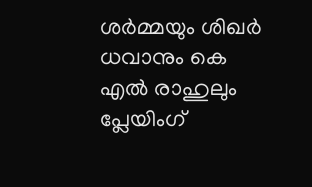ശര്‍മ്മയും ശിഖര്‍ ധവാനും കെ എല്‍ രാഹുലും പ്ലേയിംഗ്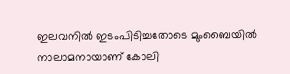ഇലവനില്‍ ഇടംപിടിച്ചതോടെ മുംബൈയില്‍ നാലാമനായാണ് കോലി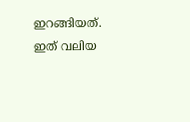ഇറങ്ങിയത്. ഇത് വലിയ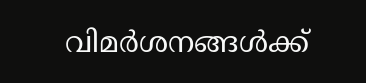വിമര്‍ശനങ്ങള്‍ക്ക്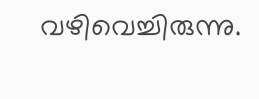വഴിവെച്ചിരുന്നു.